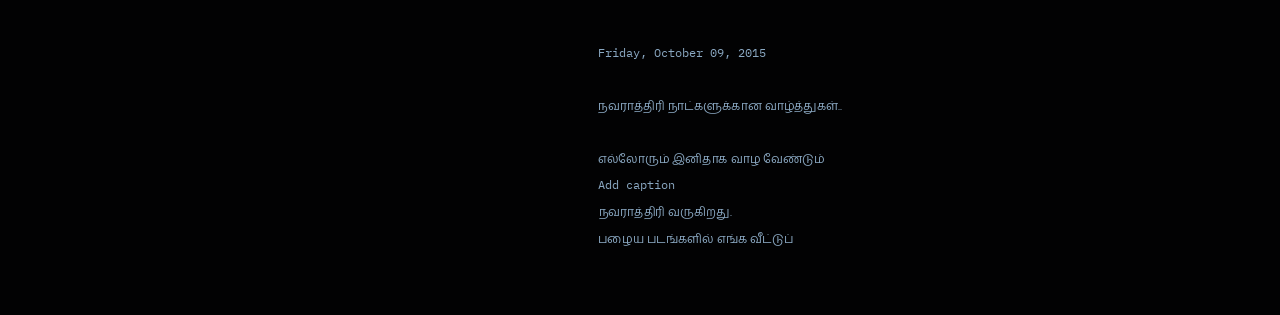Friday, October 09, 2015

நவராத்திரி நாட்களுக்கான வாழ்த்துகள்..

எல்லோரும் இனிதாக வாழ வேண்டும்
Add caption
நவராத்திரி வருகிறது.
பழைய படங்களில் எங்க வீட்டுப்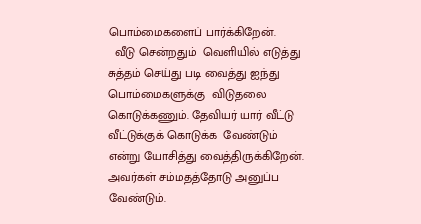பொம்மைகளைப் பார்க்கிறேன்.
  வீடு சென்றதும்  வெளியில் எடுத்து சுத்தம் செய்து படி வைத்து ஐந்து பொம்மைகளுக்கு  விடுதலை கொடுக்கணும். தேவியர் யார் வீட்டு  வீட்டுக்குக் கொடுக்க  வேண்டும்
என்று யோசித்து வைத்திருக்கிறேன். அவர்கள் சம்மதத்தோடு அனுப்ப வேண்டும்.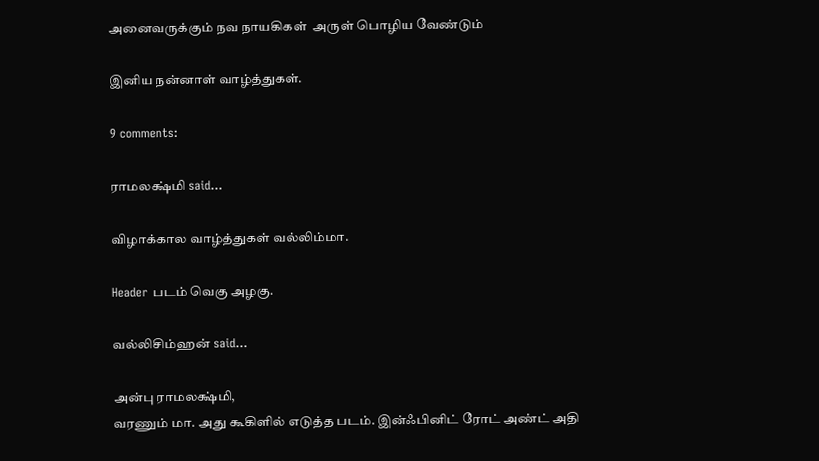அனைவருக்கும் நவ நாயகிகள்  அருள் பொழிய வேண்டும்

இனிய நன்னாள் வாழ்த்துகள்.

9 comments:

ராமலக்ஷ்மி said...

விழாக்கால வாழ்த்துகள் வல்லிம்மா.

Header படம் வெகு அழகு.

வல்லிசிம்ஹன் said...

அன்பு ராமலக்ஷ்மி,
வரணும் மா. அது கூகிளில் எடுத்த படம். இன்ஃபினிட் ரோட் அண்ட் அதி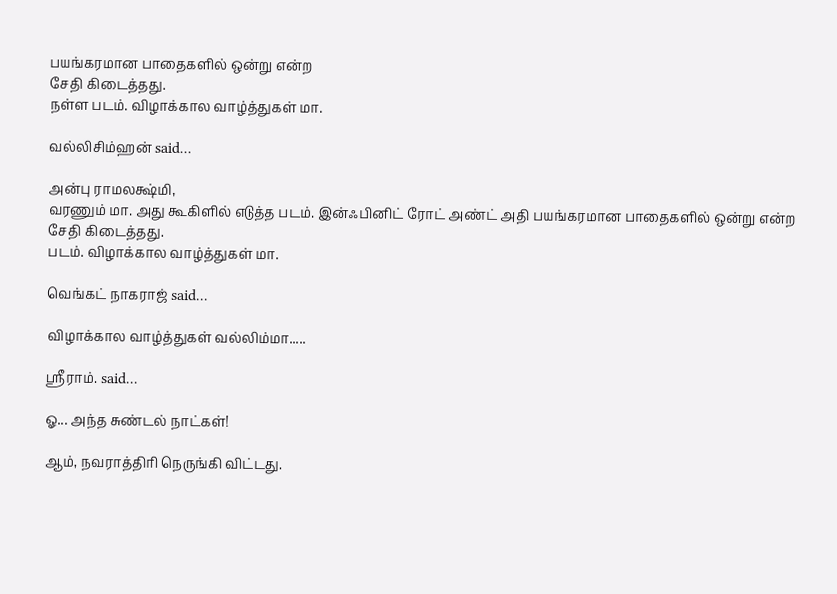பயங்கரமான பாதைகளில் ஒன்று என்ற
சேதி கிடைத்தது.
நள்ள படம். விழாக்கால வாழ்த்துகள் மா.

வல்லிசிம்ஹன் said...

அன்பு ராமலக்ஷ்மி,
வரணும் மா. அது கூகிளில் எடுத்த படம். இன்ஃபினிட் ரோட் அண்ட் அதி பயங்கரமான பாதைகளில் ஒன்று என்ற
சேதி கிடைத்தது.
படம். விழாக்கால வாழ்த்துகள் மா.

வெங்கட் நாகராஜ் said...

விழாக்கால வாழ்த்துகள் வல்லிம்மா.....

ஸ்ரீராம். said...

ஓ... அந்த சுண்டல் நாட்கள்!

ஆம், நவராத்திரி நெருங்கி விட்டது.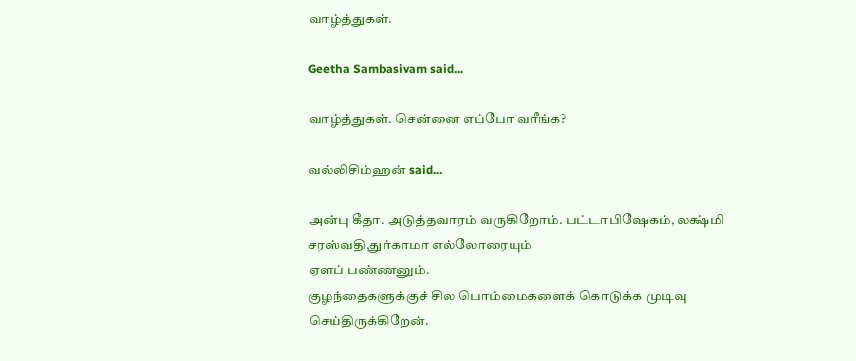வாழ்த்துகள்.

Geetha Sambasivam said...

வாழ்த்துகள். சென்னை எப்போ வரீங்க?

வல்லிசிம்ஹன் said...

அன்பு கீதா. அடுத்தவாரம் வருகிறோம். பட்டாபிஷேகம், லக்ஷ்மி சரஸ்வதி,துர்காமா எல்லோரையும்
ஏளப் பண்ணனும்.
குழந்தைகளுக்குச் சில பொம்மைகளைக் கொடுக்க முடிவு செய்திருக்கிறேன்.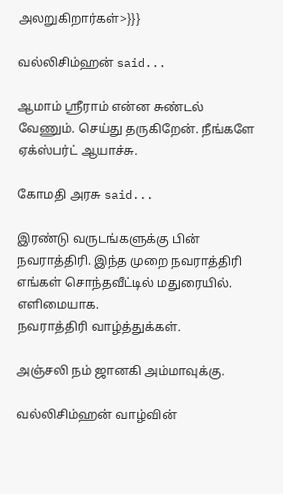அலறுகிறார்கள்>}}}

வல்லிசிம்ஹன் said...

ஆமாம் ஸ்ரீராம் என்ன சுண்டல் வேணும். செய்து தருகிறேன். நீங்களே ஏக்ஸ்பர்ட் ஆயாச்சு.

கோமதி அரசு said...

இரண்டு வருடங்களுக்கு பின் நவராத்திரி. இந்த முறை நவராத்திரி எங்கள் சொந்தவீட்டில் மதுரையில். எளிமையாக.
நவராத்திரி வாழ்த்துக்கள்.

அஞ்சலி நம் ஜானகி அம்மாவுக்கு.

வல்லிசிம்ஹன் வாழ்வின்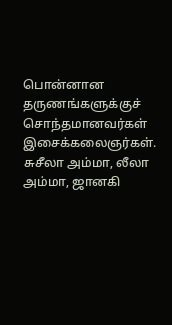பொன்னான தருணங்களுக்குச் சொந்தமானவர்கள் இசைக்கலைஞர்கள். சுசீலா அம்மா, லீலா அம்மா, ஜானகி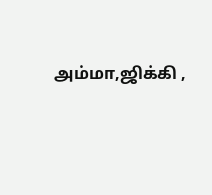அம்மா,ஜிக்கி ,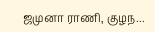ஜமுனா ராணி, குழந...